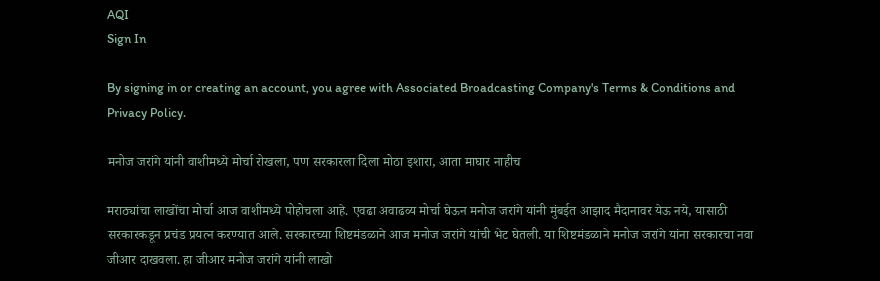AQI
Sign In

By signing in or creating an account, you agree with Associated Broadcasting Company's Terms & Conditions and Privacy Policy.

मनोज जरांगे यांनी वाशीमध्ये मोर्चा रोखला, पण सरकारला दिला मोठा इशारा, आता माघार नाहीच

मराठ्यांचा लाखोंचा मोर्चा आज वाशीमध्ये पोहोचला आहे. एवढा अवाढव्य मोर्चा घेऊन मनोज जरांगे यांनी मुंबईत आझाद मैदानावर येऊ नये, यासाठी सरकारकडून प्रचंड प्रयत्न करण्यात आले. सरकारच्या शिष्टमंडळाने आज मनोज जरांगे यांची भेट घेतली. या शिष्टमंडळाने मनोज जरांगे यांना सरकारचा नवा जीआर दाखवला. हा जीआर मनोज जरांगे यांनी लाखो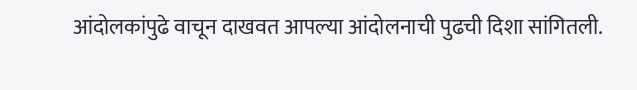आंदोलकांपुढे वाचून दाखवत आपल्या आंदोलनाची पुढची दिशा सांगितली.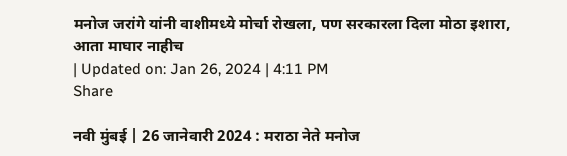मनोज जरांगे यांनी वाशीमध्ये मोर्चा रोखला, पण सरकारला दिला मोठा इशारा, आता माघार नाहीच
| Updated on: Jan 26, 2024 | 4:11 PM
Share

नवी मुंबई | 26 जानेवारी 2024 : मराठा नेते मनोज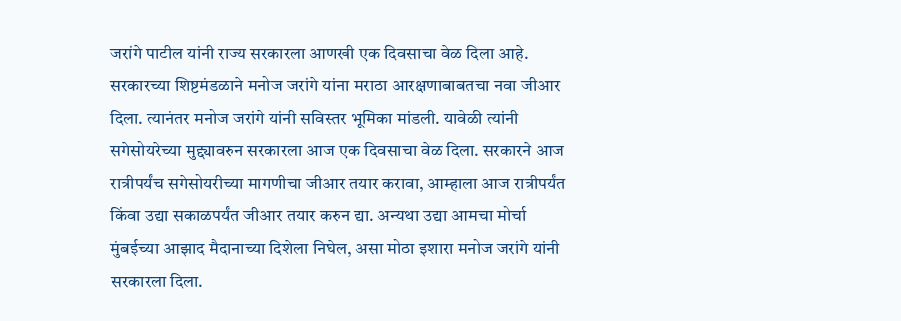जरांगे पाटील यांनी राज्य सरकारला आणखी एक दिवसाचा वेळ दिला आहे. सरकारच्या शिष्टमंडळाने मनोज जरांगे यांना मराठा आरक्षणाबाबतचा नवा जीआर दिला. त्यानंतर मनोज जरांगे यांनी सविस्तर भूमिका मांडली. यावेळी त्यांनी सगेसोयरेच्या मुद्द्यावरुन सरकारला आज एक दिवसाचा वेळ दिला. सरकारने आज रात्रीपर्यंच सगेसोयरीच्या मागणीचा जीआर तयार करावा, आम्हाला आज रात्रीपर्यंत किंवा उद्या सकाळपर्यंत जीआर तयार करुन द्या. अन्यथा उद्या आमचा मोर्चा मुंबईच्या आझाद मैदानाच्या दिशेला निघेल, असा मोठा इशारा मनोज जरांगे यांनी सरकारला दिला.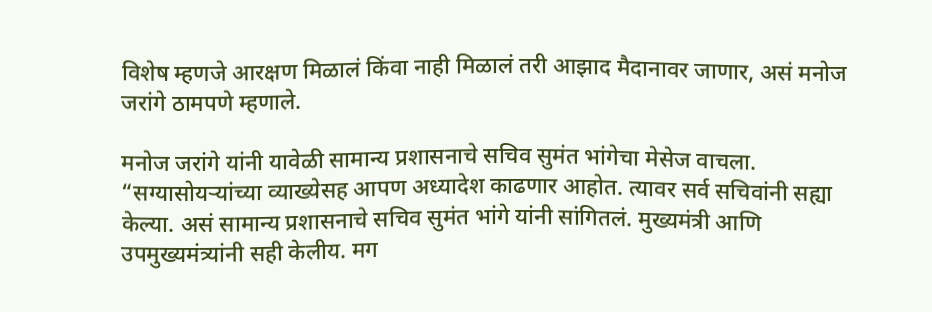विशेष म्हणजे आरक्षण मिळालं किंवा नाही मिळालं तरी आझाद मैदानावर जाणार, असं मनोज जरांगे ठामपणे म्हणाले.

मनोज जरांगे यांनी यावेळी सामान्य प्रशासनाचे सचिव सुमंत भांगेचा मेसेज वाचला. “सग्यासोयऱ्यांच्या व्याख्येसह आपण अध्यादेश काढणार आहोत. त्यावर सर्व सचिवांनी सह्या केल्या. असं सामान्य प्रशासनाचे सचिव सुमंत भांगे यांनी सांगितलं. मुख्यमंत्री आणि उपमुख्यमंत्र्यांनी सही केलीय. मग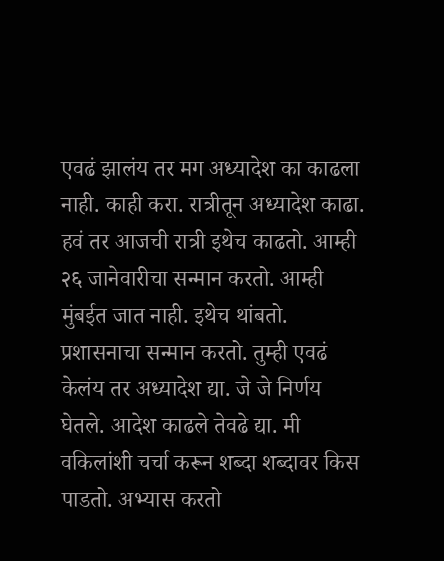एवढं झालंय तर मग अध्यादेश का काढला नाही. काही करा. रात्रीतून अध्यादेश काढा. हवं तर आजची रात्री इथेच काढतो. आम्ही २६ जानेवारीचा सन्मान करतो. आम्ही मुंबईत जात नाही. इथेच थांबतो. प्रशासनाचा सन्मान करतो. तुम्ही एवढं केलंय तर अध्यादेश द्या. जे जे निर्णय घेतले. आदेश काढले तेवढे द्या. मी वकिलांशी चर्चा करून शब्दा शब्दावर किस पाडतो. अभ्यास करतो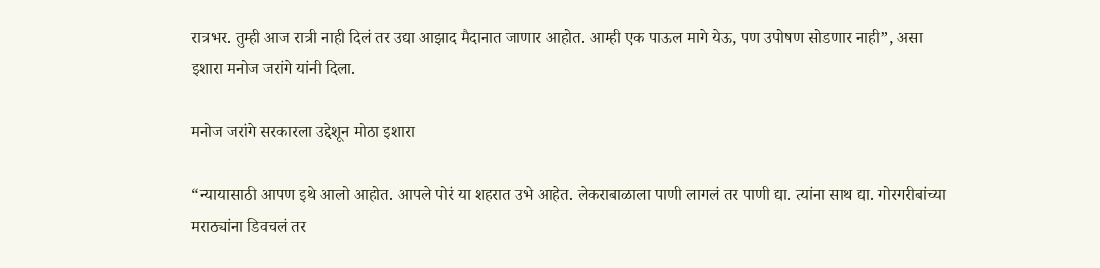रात्रभर. तुम्ही आज रात्री नाही दिलं तर उद्या आझाद मैदानात जाणार आहोत. आम्ही एक पाऊल मागे येऊ, पण उपोषण सोडणार नाही”, असा इशारा मनोज जरांगे यांनी दिला.

मनोज जरांगे सरकारला उद्देशून मोठा इशारा

“न्यायासाठी आपण इथे आलो आहोत. आपले पोरं या शहरात उभे आहेत. लेकराबाळाला पाणी लागलं तर पाणी द्या. त्यांना साथ द्या. गोरगरीबांच्या मराठ्यांना डिवचलं तर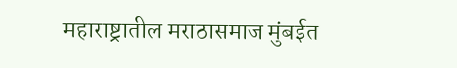महाराष्ट्रातील मराठासमाज मुंबईत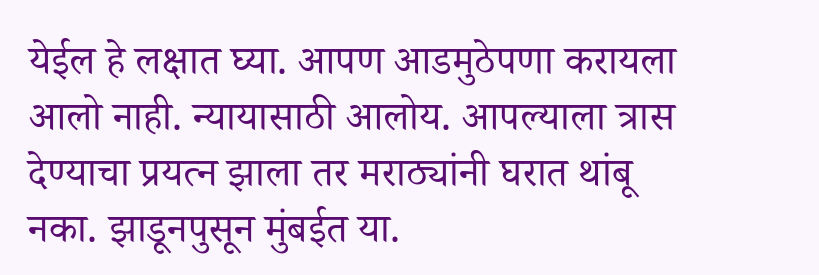येईल हे लक्षात घ्या. आपण आडमुठेपणा करायला आलो नाही. न्यायासाठी आलोय. आपल्याला त्रास देण्याचा प्रयत्न झाला तर मराठ्यांनी घरात थांबू नका. झाडूनपुसून मुंबईत या.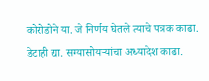कोरोडोने या. जे निर्णय घेतले त्याचे पत्रक काढा. डेटाही द्या. सग्यासोयऱ्यांचा अध्यादेश काढा.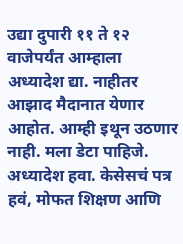उद्या दुपारी ११ ते १२ वाजेपर्यंत आम्हाला अध्यादेश द्या. नाहीतर आझाद मैदानात येणार आहोत. आम्ही इथून उठणार नाही. मला डेटा पाहिजे. अध्यादेश हवा. केसेसचं पत्र हवं, मोफत शिक्षण आणि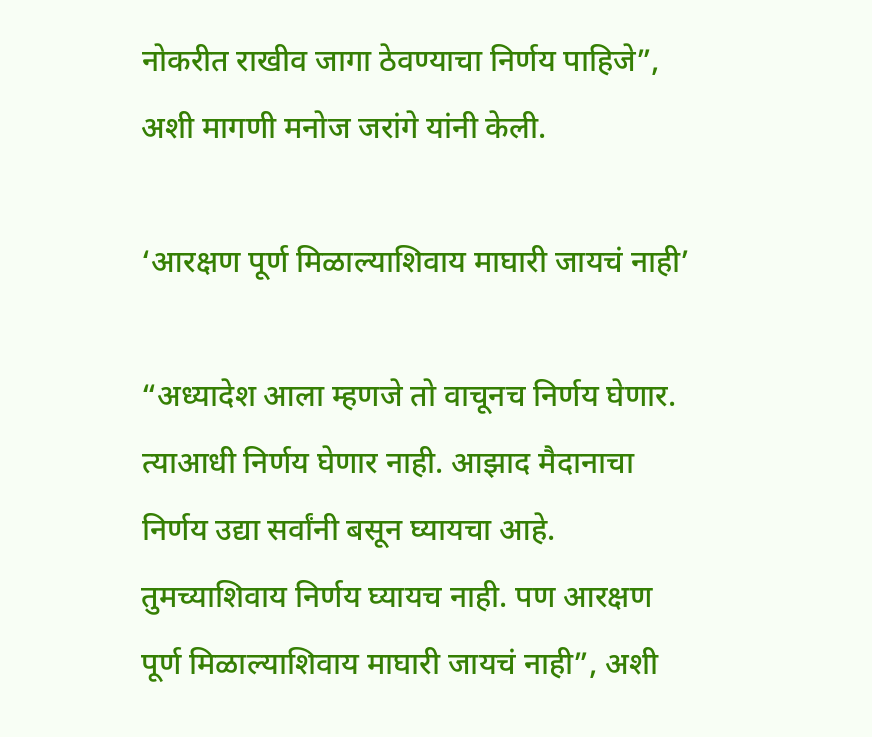नोकरीत राखीव जागा ठेवण्याचा निर्णय पाहिजे”, अशी मागणी मनोज जरांगे यांनी केली.

‘आरक्षण पूर्ण मिळाल्याशिवाय माघारी जायचं नाही’

“अध्यादेश आला म्हणजे तो वाचूनच निर्णय घेणार. त्याआधी निर्णय घेणार नाही. आझाद मैदानाचा निर्णय उद्या सर्वांनी बसून घ्यायचा आहे. तुमच्याशिवाय निर्णय घ्यायच नाही. पण आरक्षण पूर्ण मिळाल्याशिवाय माघारी जायचं नाही”, अशी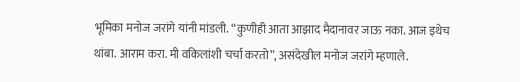भूमिका मनोज जरांगे यांनी मांडली. “कुणीही आता आझाद मैदानावर जाऊ नका. आज इथेच थांबा. आराम करा. मी वकिलांशी चर्चा करतो”, असंदेखील मनोज जरांगे म्हणाले.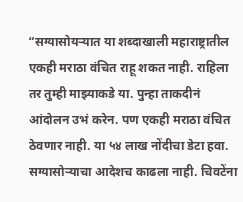“सग्यासोयऱ्यात या शब्दाखाली महाराष्ट्रातील एकही मराठा वंचित राहू शकत नाही. राहिला तर तुम्ही माझ्याकडे या. पुन्हा ताकदीनं आंदोलन उभं करेन. पण एकही मराठा वंचित ठेवणार नाही. या ५४ लाख नोंदीचा डेटा हवा. सग्यासोऱ्याचा आदेशच काढला नाही. चिवटेंना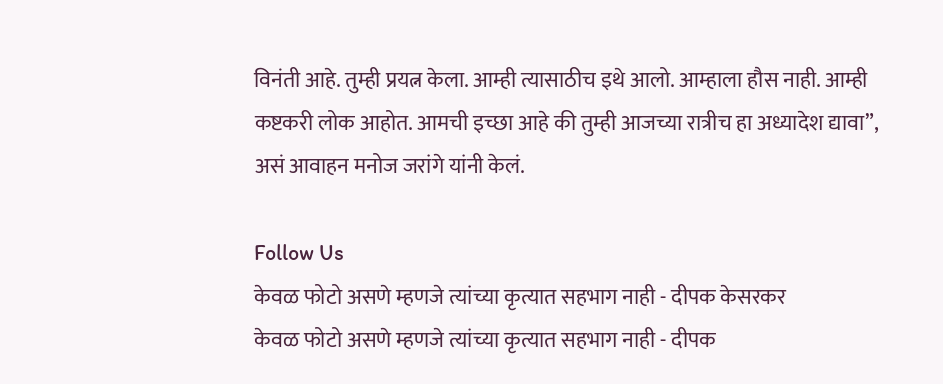विनंती आहे. तुम्ही प्रयत्न केला. आम्ही त्यासाठीच इथे आलो. आम्हाला हौस नाही. आम्ही कष्टकरी लोक आहोत. आमची इच्छा आहे की तुम्ही आजच्या रात्रीच हा अध्यादेश द्यावा”, असं आवाहन मनोज जरांगे यांनी केलं.

Follow Us
केवळ फोटो असणे म्हणजे त्यांच्या कृत्यात सहभाग नाही - दीपक केसरकर
केवळ फोटो असणे म्हणजे त्यांच्या कृत्यात सहभाग नाही - दीपक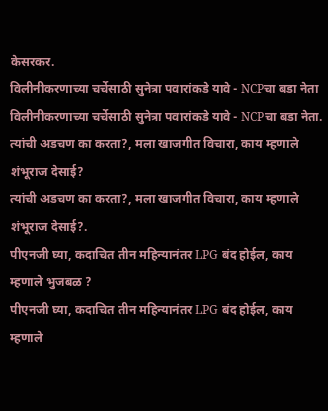केसरकर.
विलीनीकरणाच्या चर्चेसाठी सुनेत्रा पवारांकडे यावे - NCPचा बडा नेता
विलीनीकरणाच्या चर्चेसाठी सुनेत्रा पवारांकडे यावे - NCPचा बडा नेता.
त्यांची अडचण का करता?, मला खाजगीत विचारा, काय म्हणाले शंभूराज देसाई?
त्यांची अडचण का करता?, मला खाजगीत विचारा, काय म्हणाले शंभूराज देसाई?.
पीएनजी घ्या, कदाचित तीन महिन्यानंतर LPG बंद होईल, काय म्हणाले भुजबळ ?
पीएनजी घ्या, कदाचित तीन महिन्यानंतर LPG बंद होईल, काय म्हणाले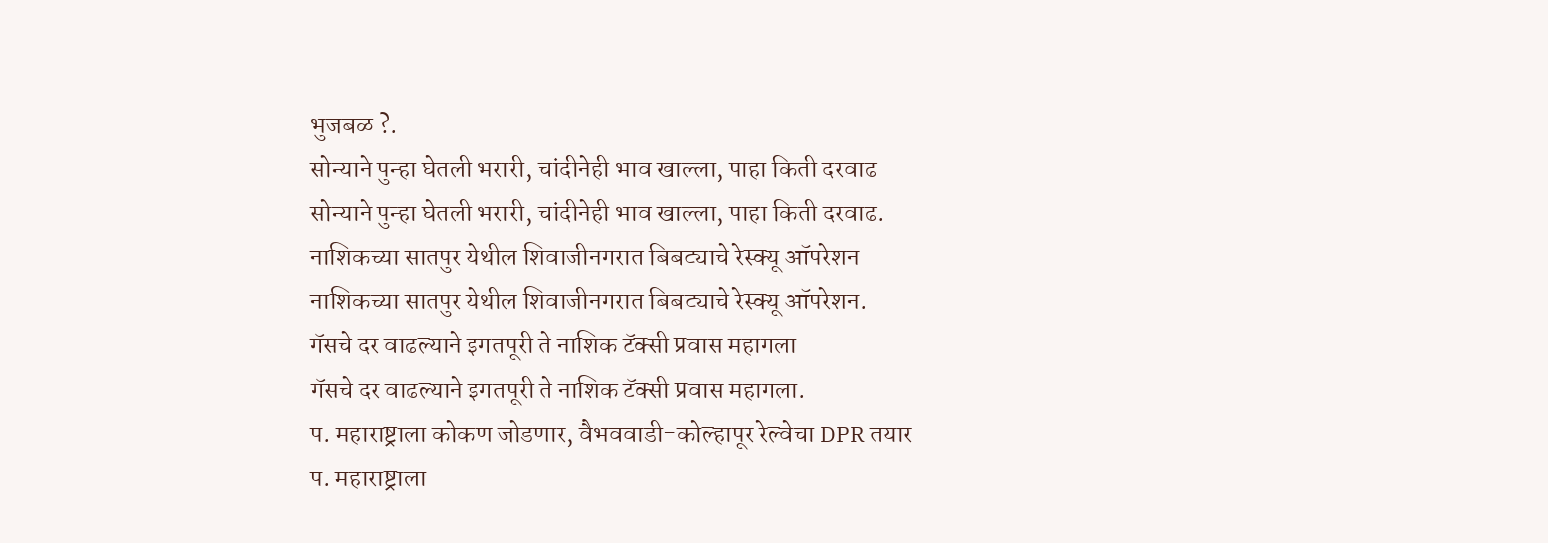भुजबळ ?.
सोन्याने पुन्हा घेतली भरारी, चांदीनेही भाव खाल्ला, पाहा किती दरवाढ
सोन्याने पुन्हा घेतली भरारी, चांदीनेही भाव खाल्ला, पाहा किती दरवाढ.
नाशिकच्या सातपुर येथील शिवाजीनगरात बिबट्याचे रेस्क्यू ऑपरेशन
नाशिकच्या सातपुर येथील शिवाजीनगरात बिबट्याचे रेस्क्यू ऑपरेशन.
गॅसचे दर वाढल्याने इगतपूरी ते नाशिक टॅक्सी प्रवास महागला
गॅसचे दर वाढल्याने इगतपूरी ते नाशिक टॅक्सी प्रवास महागला.
प. महाराष्ट्राला कोकण जोडणार, वैभववाडी-कोल्हापूर रेल्वेचा DPR तयार
प. महाराष्ट्राला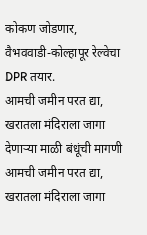कोकण जोडणार, वैभववाडी-कोल्हापूर रेल्वेचा DPR तयार.
आमची जमीन परत द्या, खरातला मंदिराला जागा देणाऱ्या माळी बंधूंची मागणी
आमची जमीन परत द्या, खरातला मंदिराला जागा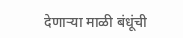देणाऱ्या माळी बंधूंची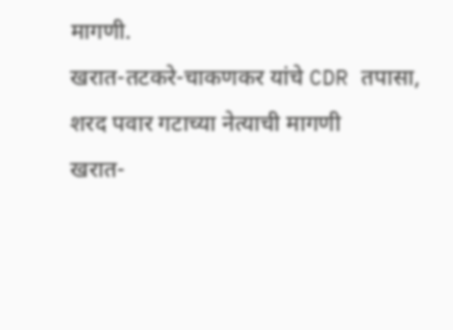मागणी.
खरात-तटकरे-चाकणकर यांचे CDR तपासा, शरद पवार गटाच्या नेत्याची मागणी
खरात-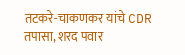तटकरे-चाकणकर यांचे CDR तपासा, शरद पवार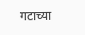गटाच्या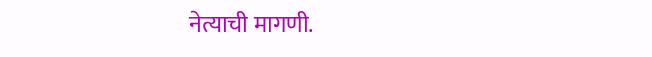नेत्याची मागणी.